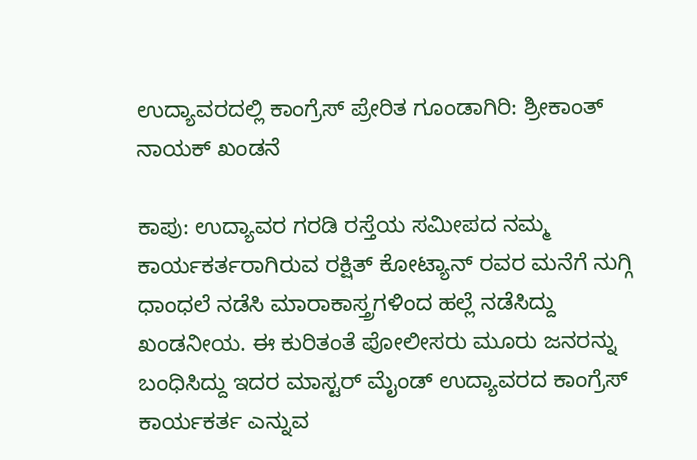ಉದ್ಯಾವರದಲ್ಲಿ ಕಾಂಗ್ರೆಸ್ ಪ್ರೇರಿತ ಗೂಂಡಾಗಿರಿ: ಶ್ರೀಕಾಂತ್ ನಾಯಕ್ ಖಂಡನೆ

ಕಾಪು: ಉದ್ಯಾವರ ಗರಡಿ ರಸ್ತೆಯ ಸಮೀಪದ ನಮ್ಮ ಕಾರ್ಯಕರ್ತರಾಗಿರುವ ರಕ್ಷಿತ್ ಕೋಟ್ಯಾನ್ ರವರ ಮನೆಗೆ ನುಗ್ಗಿ ಧಾಂಧಲೆ ನಡೆಸಿ ಮಾರಾಕಾಸ್ತ್ರಗಳಿಂದ ಹಲ್ಲೆ ನಡೆಸಿದ್ದು ಖಂಡನೀಯ. ಈ ಕುರಿತಂತೆ ಪೋಲೀಸರು ಮೂರು ಜನರನ್ನು ಬಂಧಿಸಿದ್ದು ಇದರ ಮಾಸ್ಟರ್ ಮೈಂಡ್ ಉದ್ಯಾವರದ ಕಾಂಗ್ರೆಸ್ ಕಾರ್ಯಕರ್ತ ಎನ್ನುವ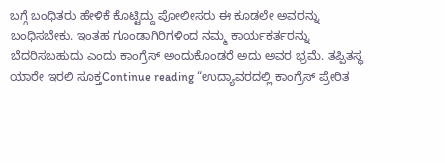ಬಗ್ಗೆ ಬಂಧಿತರು ಹೇಳಿಕೆ ಕೊಟ್ಟಿದ್ದು ಪೋಲೀಸರು ಈ ಕೂಡಲೇ ಅವರನ್ನು ಬಂಧಿಸಬೇಕು. ಇಂತಹ ಗೂಂಡಾಗಿರಿಗಳಿಂದ ನಮ್ಮ ಕಾರ್ಯಕರ್ತರನ್ನು ಬೆದರಿಸಬಹುದು ಎಂದು ಕಾಂಗ್ರೆಸ್ ಅಂದುಕೊಂಡರೆ ಅದು ಅವರ ಭ್ರಮೆ. ತಪ್ಪಿತಸ್ಥ ಯಾರೇ ಇರಲಿ ಸೂಕ್ತContinue reading “ಉದ್ಯಾವರದಲ್ಲಿ ಕಾಂಗ್ರೆಸ್ ಪ್ರೇರಿತ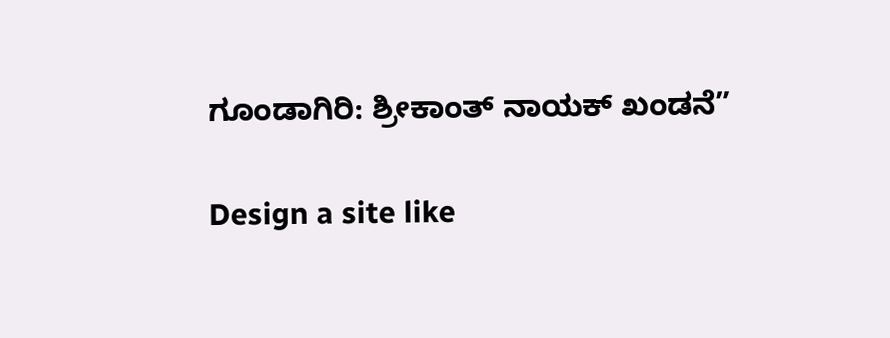ಗೂಂಡಾಗಿರಿ: ಶ್ರೀಕಾಂತ್ ನಾಯಕ್ ಖಂಡನೆ”

Design a site like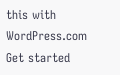this with WordPress.com
Get started